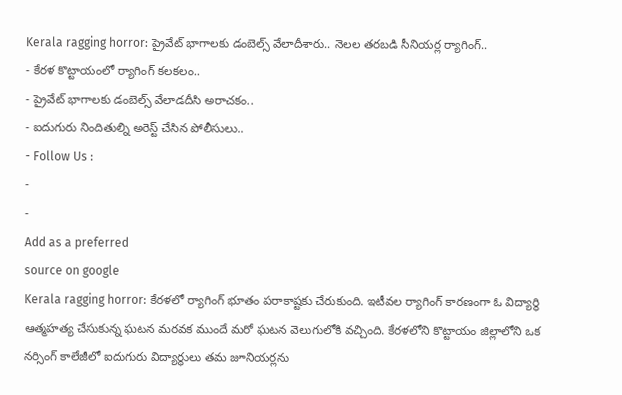Kerala ragging horror: ప్రైవేట్ భాగాలకు డంబెల్స్ వేలాదీశారు.. నెలల తరబడి సీనియర్ల ర్యాగింగ్..
- కేరళ కొట్టాయంలో ర్యాగింగ్ కలకలం..
- ప్రైవేట్ భాగాలకు డంబెల్స్ వేలాడదీసి అరాచకం..
- ఐదుగురు నిందితుల్ని అరెస్ట్ చేసిన పోలీసులు..
- Follow Us :
-
-
Add as a preferred
source on google
Kerala ragging horror: కేరళలో ర్యాగింగ్ భూతం పరాకాష్టకు చేరుకుంది. ఇటీవల ర్యాగింగ్ కారణంగా ఓ విద్యార్థి ఆత్మహత్య చేసుకున్న ఘటన మరవక ముందే మరో ఘటన వెలుగులోకి వచ్చింది. కేరళలోని కొట్టాయం జిల్లాలోని ఒక నర్సింగ్ కాలేజీలో ఐదుగురు విద్యార్థులు తమ జూనియర్లను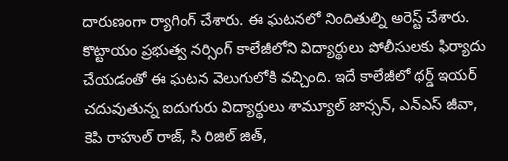దారుణంగా ర్యాగింగ్ చేశారు. ఈ ఘటనలో నిందితుల్ని అరెస్ట్ చేశారు. కొట్టాయం ప్రభుత్వ నర్సింగ్ కాలేజీలోని విద్యార్థులు పోలీసులకు ఫిర్యాదు చేయడంతో ఈ ఘటన వెలుగులోకి వచ్చింది. ఇదే కాలేజీలో థర్డ్ ఇయర్ చదువుతున్న ఐదుగురు విద్యార్థులు శామ్యూల్ జాన్సన్, ఎన్ఎస్ జీవా, కెపి రాహుల్ రాజ్, సి రిజిల్ జిత్,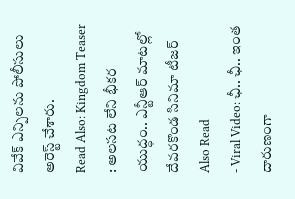వివేక్ ఎన్పిలను పోలీసులు అరెస్ట్ చేశారు.
Read Also: Kingdom Teaser : అలసట లేని భీకర యుద్ధం.. ఎన్టీఆర్ మాటల్లో దేవరకొండ సినిమా టీజర్
Also Read
- Viral Video: ఛీ.. ఛీ.. ఇంత దారుణంగా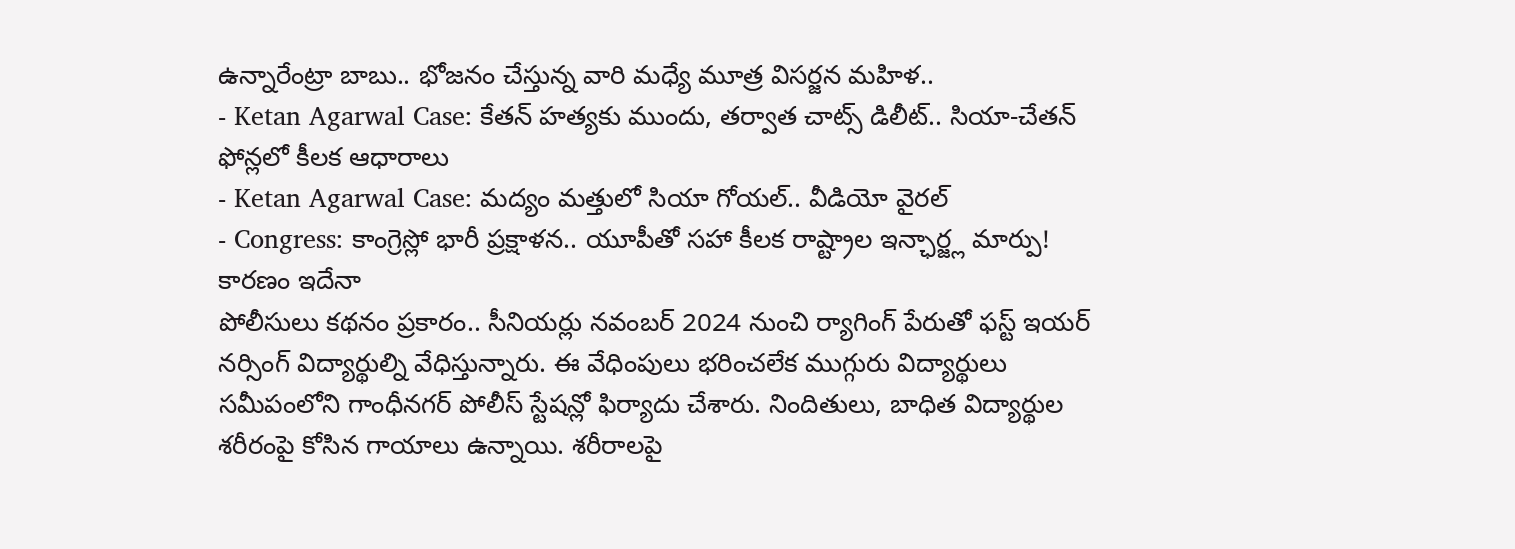ఉన్నారేంట్రా బాబు.. భోజనం చేస్తున్న వారి మధ్యే మూత్ర విసర్జన మహిళ..
- Ketan Agarwal Case: కేతన్ హత్యకు ముందు, తర్వాత చాట్స్ డిలీట్.. సియా-చేతన్ ఫోన్లలో కీలక ఆధారాలు
- Ketan Agarwal Case: మద్యం మత్తులో సియా గోయల్.. వీడియో వైరల్
- Congress: కాంగ్రెస్లో భారీ ప్రక్షాళన.. యూపీతో సహా కీలక రాష్ట్రాల ఇన్ఛార్జ్ల మార్పు! కారణం ఇదేనా
పోలీసులు కథనం ప్రకారం.. సీనియర్లు నవంబర్ 2024 నుంచి ర్యాగింగ్ పేరుతో ఫస్ట్ ఇయర్ నర్సింగ్ విద్యార్థుల్ని వేధిస్తున్నారు. ఈ వేధింపులు భరించలేక ముగ్గురు విద్యార్థులు సమీపంలోని గాంధీనగర్ పోలీస్ స్టేషన్లో ఫిర్యాదు చేశారు. నిందితులు, బాధిత విద్యార్థుల శరీరంపై కోసిన గాయాలు ఉన్నాయి. శరీరాలపై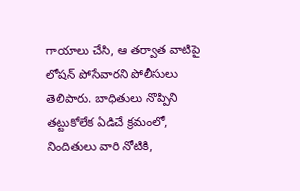గాయాలు చేసి, ఆ తర్వాత వాటిపై లోషన్ పోసేవారని పోలీసులు తెలిపారు. బాధితులు నొప్పిని తట్టుకోలేక ఏడిచే క్రమంలో, నిందితులు వారి నోటికి,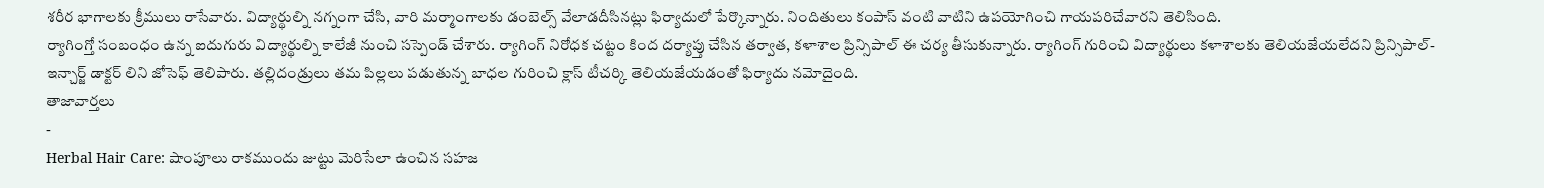శరీర భాగాలకు క్రీములు రాసేవారు. విద్యార్థుల్ని నగ్నంగా చేసి, వారి మర్మాంగాలకు డంబెల్స్ వేలాడదీసినట్లు ఫిర్యాదులో పేర్కొన్నారు. నిందితులు కంపాస్ వంటి వాటిని ఉపయోగించి గాయపరిచేవారని తెలిసింది.
ర్యాగింగ్తో సంబంధం ఉన్న ఐదుగురు విద్యార్థుల్ని కాలేజీ నుంచి సస్పెండ్ చేశారు. ర్యాగింగ్ నిరోధక చట్టం కింద దర్యాప్తు చేసిన తర్వాత, కళాశాల ప్రిన్సిపాల్ ఈ చర్య తీసుకున్నారు. ర్యాగింగ్ గురించి విద్యార్థులు కళాశాలకు తెలియజేయలేదని ప్రిన్సిపాల్-ఇన్చార్జ్ డాక్టర్ లిని జోసెఫ్ తెలిపారు. తల్లిదండ్రులు తమ పిల్లలు పడుతున్న బాధల గురించి క్లాస్ టీచర్కి తెలియజేయడంతో ఫిర్యాదు నమోదైంది.
తాజావార్తలు
-
Herbal Hair Care: షాంపూలు రాకముందు జుట్టు మెరిసేలా ఉంచిన సహజ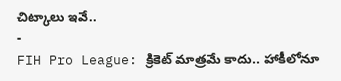చిట్కాలు ఇవే..
-
FIH Pro League: క్రికెట్ మాత్రమే కాదు.. హాకీలోనూ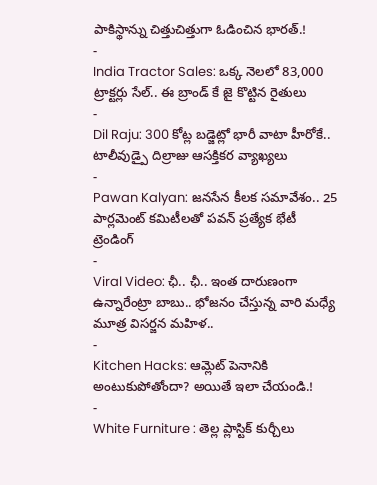పాకిస్థాన్ను చిత్తుచిత్తుగా ఓడించిన భారత్.!
-
India Tractor Sales: ఒక్క నెలలో 83,000 ట్రాక్టర్లు సేల్.. ఈ బ్రాండ్ కే జై కొట్టిన రైతులు
-
Dil Raju: 300 కోట్ల బడ్జెట్లో భారీ వాటా హీరోకే.. టాలీవుడ్పై దిల్రాజు ఆసక్తికర వ్యాఖ్యలు
-
Pawan Kalyan: జనసేన కీలక సమావేశం.. 25 పార్లమెంట్ కమిటీలతో పవన్ ప్రత్యేక భేటీ
ట్రెండింగ్
-
Viral Video: ఛీ.. ఛీ.. ఇంత దారుణంగా ఉన్నారేంట్రా బాబు.. భోజనం చేస్తున్న వారి మధ్యే మూత్ర విసర్జన మహిళ..
-
Kitchen Hacks: ఆమ్లెట్ పెనానికి అంటుకుపోతోందా? అయితే ఇలా చేయండి.!
-
White Furniture : తెల్ల ప్లాస్టిక్ కుర్చీలు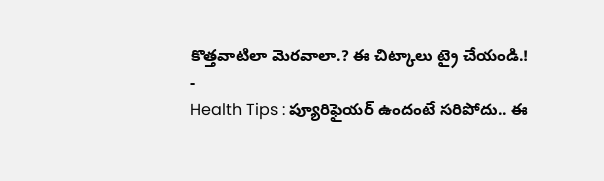కొత్తవాటిలా మెరవాలా.? ఈ చిట్కాలు ట్రై చేయండి.!
-
Health Tips : ప్యూరిఫైయర్ ఉందంటే సరిపోదు.. ఈ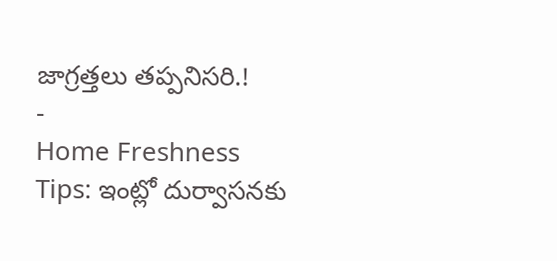జాగ్రత్తలు తప్పనిసరి.!
-
Home Freshness Tips: ఇంట్లో దుర్వాసనకు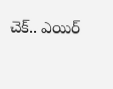చెక్.. ఎయిర్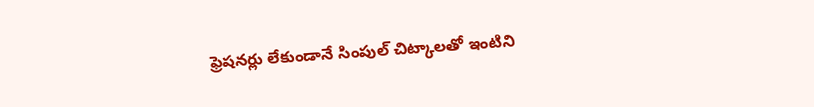ఫ్రెషనర్లు లేకుండానే సింపుల్ చిట్కాలతో ఇంటిని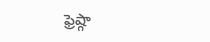ఫ్రెష్గా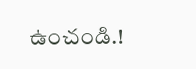ఉంచండి.!